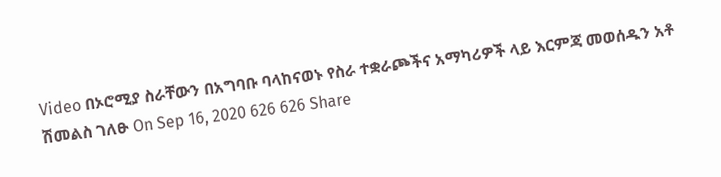Video በኦሮሚያ ስራቸውን በአግባቡ ባላከናወኑ የስራ ተቋራጮችና አማካሪዎች ላይ እርምጃ መወሰዱን አቶ ሽመልስ ገለፁ On Sep 16, 2020 626 626 Share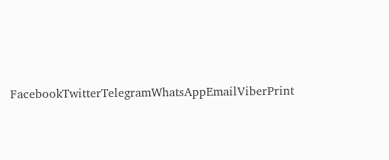FacebookTwitterTelegramWhatsAppEmailViberPrint